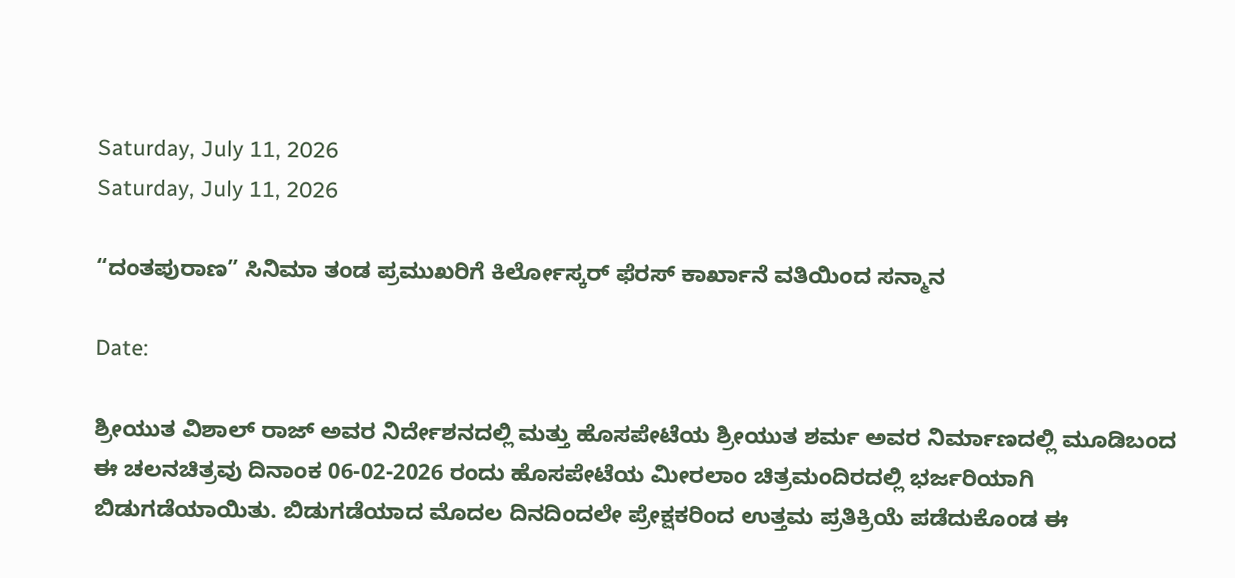Saturday, July 11, 2026
Saturday, July 11, 2026

“ದಂತಪುರಾಣ” ಸಿನಿಮಾ ತಂಡ ಪ್ರಮುಖರಿಗೆ ಕಿರ್ಲೋಸ್ಕರ್ ಫೆರಸ್ ಕಾರ್ಖಾನೆ ವತಿಯಿಂದ ಸನ್ಮಾನ

Date:

ಶ್ರೀಯುತ ವಿಶಾಲ್ ರಾಜ್ ಅವರ ನಿರ್ದೇಶನದಲ್ಲಿ ಮತ್ತು ಹೊಸಪೇಟೆಯ ಶ್ರೀಯುತ ಶರ್ಮ ಅವರ ನಿರ್ಮಾಣದಲ್ಲಿ ಮೂಡಿಬಂದ ಈ ಚಲನಚಿತ್ರವು ದಿನಾಂಕ 06-02-2026 ರಂದು ಹೊಸಪೇಟೆಯ ಮೀರಲಾಂ ಚಿತ್ರಮಂದಿರದಲ್ಲಿ ಭರ್ಜರಿಯಾಗಿ ಬಿಡುಗಡೆಯಾಯಿತು. ಬಿಡುಗಡೆಯಾದ ಮೊದಲ ದಿನದಿಂದಲೇ ಪ್ರೇಕ್ಷಕರಿಂದ ಉತ್ತಮ ಪ್ರತಿಕ್ರಿಯೆ ಪಡೆದುಕೊಂಡ ಈ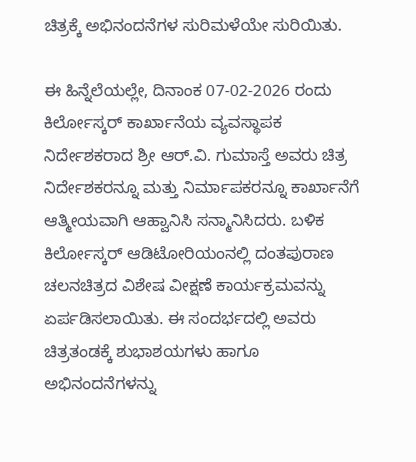ಚಿತ್ರಕ್ಕೆ ಅಭಿನಂದನೆಗಳ ಸುರಿಮಳೆಯೇ ಸುರಿಯಿತು.

ಈ ಹಿನ್ನೆಲೆಯಲ್ಲೇ, ದಿನಾಂಕ 07-02-2026 ರಂದು ಕಿರ್ಲೋಸ್ಕರ್ ಕಾರ್ಖಾನೆಯ ವ್ಯವಸ್ಥಾಪಕ ನಿರ್ದೇಶಕರಾದ ಶ್ರೀ ಆರ್.ವಿ. ಗುಮಾಸ್ತೆ ಅವರು ಚಿತ್ರ ನಿರ್ದೇಶಕರನ್ನೂ ಮತ್ತು ನಿರ್ಮಾಪಕರನ್ನೂ ಕಾರ್ಖಾನೆಗೆ ಆತ್ಮೀಯವಾಗಿ ಆಹ್ವಾನಿಸಿ ಸನ್ಮಾನಿಸಿದರು. ಬಳಿಕ ಕಿರ್ಲೋಸ್ಕರ್ ಆಡಿಟೋರಿಯಂನಲ್ಲಿ ದಂತಪುರಾಣ ಚಲನಚಿತ್ರದ ವಿಶೇಷ ವೀಕ್ಷಣೆ ಕಾರ್ಯಕ್ರಮವನ್ನು ಏರ್ಪಡಿಸಲಾಯಿತು. ಈ ಸಂದರ್ಭದಲ್ಲಿ ಅವರು ಚಿತ್ರತಂಡಕ್ಕೆ ಶುಭಾಶಯಗಳು ಹಾಗೂ ಅಭಿನಂದನೆಗಳನ್ನು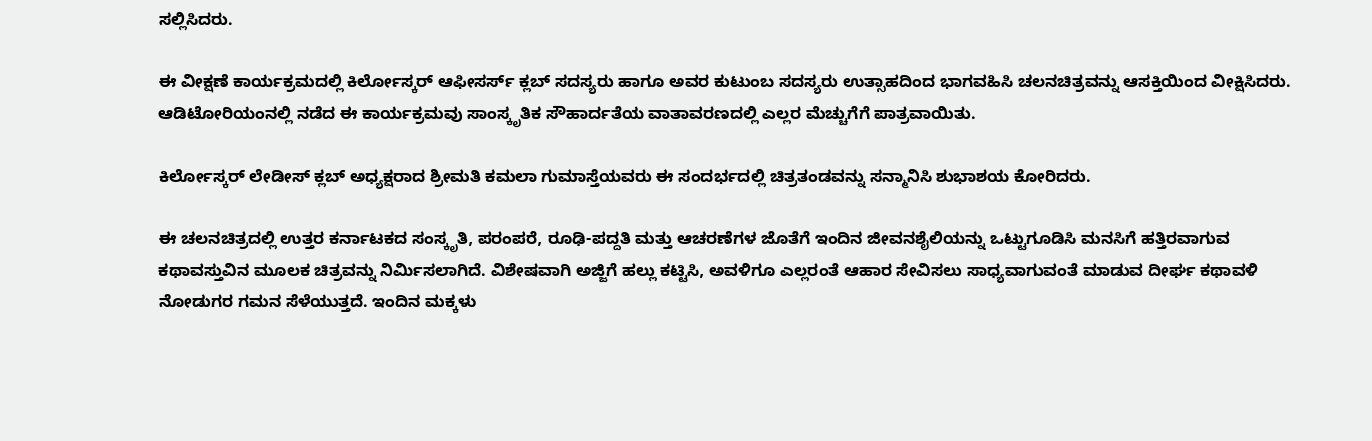ಸಲ್ಲಿಸಿದರು.

ಈ ವೀಕ್ಷಣೆ ಕಾರ್ಯಕ್ರಮದಲ್ಲಿ ಕಿರ್ಲೋಸ್ಕರ್ ಆಫೀಸರ್ಸ್ ಕ್ಲಬ್ ಸದಸ್ಯರು ಹಾಗೂ ಅವರ ಕುಟುಂಬ ಸದಸ್ಯರು ಉತ್ಸಾಹದಿಂದ ಭಾಗವಹಿಸಿ ಚಲನಚಿತ್ರವನ್ನು ಆಸಕ್ತಿಯಿಂದ ವೀಕ್ಷಿಸಿದರು. ಆಡಿಟೋರಿಯಂನಲ್ಲಿ ನಡೆದ ಈ ಕಾರ್ಯಕ್ರಮವು ಸಾಂಸ್ಕೃತಿಕ ಸೌಹಾರ್ದತೆಯ ವಾತಾವರಣದಲ್ಲಿ ಎಲ್ಲರ ಮೆಚ್ಚುಗೆಗೆ ಪಾತ್ರವಾಯಿತು.

ಕಿರ್ಲೋಸ್ಕರ್ ಲೇಡೀಸ್ ಕ್ಲಬ್ ಅಧ್ಯಕ್ಷರಾದ ಶ್ರೀಮತಿ ಕಮಲಾ ಗುಮಾಸ್ತೆಯವರು ಈ ಸಂದರ್ಭದಲ್ಲಿ ಚಿತ್ರತಂಡವನ್ನು ಸನ್ಮಾನಿಸಿ ಶುಭಾಶಯ ಕೋರಿದರು.

ಈ ಚಲನಚಿತ್ರದಲ್ಲಿ ಉತ್ತರ ಕರ್ನಾಟಕದ ಸಂಸ್ಕೃತಿ, ಪರಂಪರೆ, ರೂಢಿ-ಪದ್ದತಿ ಮತ್ತು ಆಚರಣೆಗಳ ಜೊತೆಗೆ ಇಂದಿನ ಜೀವನಶೈಲಿಯನ್ನು ಒಟ್ಟುಗೂಡಿಸಿ ಮನಸಿಗೆ ಹತ್ತಿರವಾಗುವ ಕಥಾವಸ್ತುವಿನ ಮೂಲಕ ಚಿತ್ರವನ್ನು ನಿರ್ಮಿಸಲಾಗಿದೆ. ವಿಶೇಷವಾಗಿ ಅಜ್ಜಿಗೆ ಹಲ್ಲು ಕಟ್ಟಿಸಿ, ಅವಳಿಗೂ ಎಲ್ಲರಂತೆ ಆಹಾರ ಸೇವಿಸಲು ಸಾಧ್ಯವಾಗುವಂತೆ ಮಾಡುವ ದೀರ್ಘ ಕಥಾವಳಿ ನೋಡುಗರ ಗಮನ ಸೆಳೆಯುತ್ತದೆ. ಇಂದಿನ ಮಕ್ಕಳು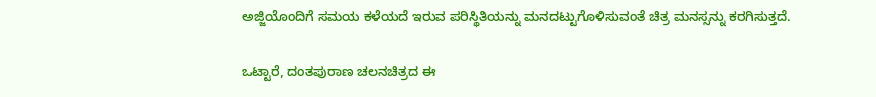ಅಜ್ಜಿಯೊಂದಿಗೆ ಸಮಯ ಕಳೆಯದೆ ಇರುವ ಪರಿಸ್ಥಿತಿಯನ್ನು ಮನದಟ್ಟುಗೊಳಿಸುವಂತೆ ಚಿತ್ರ ಮನಸ್ಸನ್ನು ಕರಗಿಸುತ್ತದೆ.

ಒಟ್ಟಾರೆ, ದಂತಪುರಾಣ ಚಲನಚಿತ್ರದ ಈ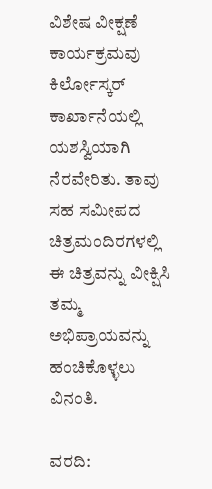ವಿಶೇಷ ವೀಕ್ಷಣೆ ಕಾರ್ಯಕ್ರಮವು ಕಿರ್ಲೋಸ್ಕರ್ ಕಾರ್ಖಾನೆಯಲ್ಲಿ ಯಶಸ್ವಿಯಾಗಿ ನೆರವೇರಿತು. ತಾವು ಸಹ ಸಮೀಪದ ಚಿತ್ರಮಂದಿರಗಳಲ್ಲಿ ಈ ಚಿತ್ರವನ್ನು ವೀಕ್ಷಿಸಿ ತಮ್ಮ ಅಭಿಪ್ರಾಯವನ್ನು ಹಂಚಿಕೊಳ್ಳಲು ವಿನಂತಿ.

ವರದಿ: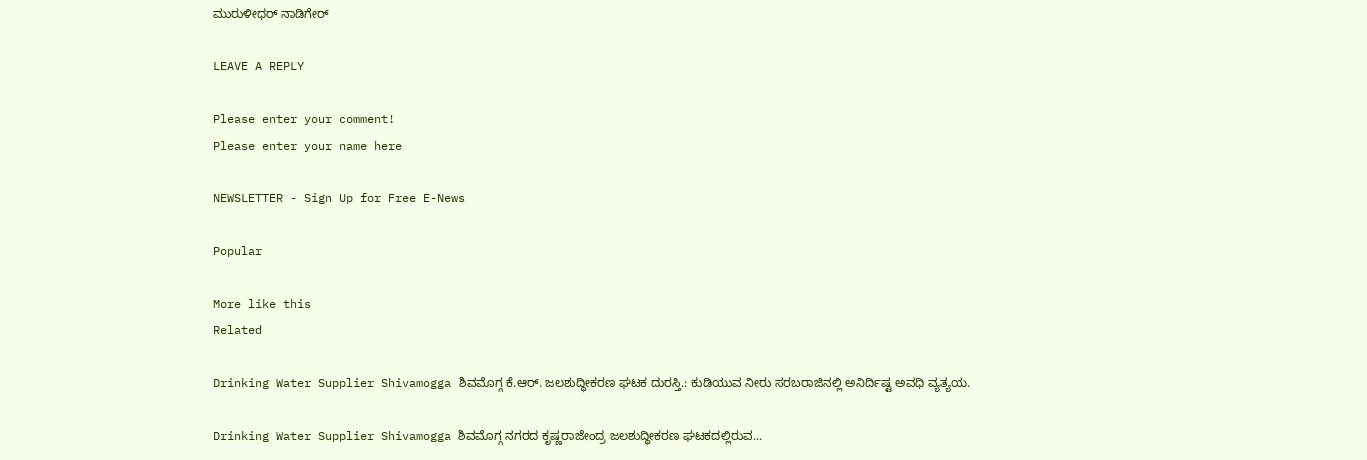ಮುರುಳೀಧರ್ ನಾಡಿಗೇರ್

LEAVE A REPLY

Please enter your comment!
Please enter your name here

NEWSLETTER - Sign Up for Free E-News

Popular

More like this
Related

Drinking Water Supplier Shivamogga ಶಿವಮೊಗ್ಗ ಕೆ.ಆರ್. ಜಲಶುದ್ಧೀಕರಣ ಘಟಕ ದುರಸ್ತಿ.: ಕುಡಿಯುವ ನೀರು ಸರಬರಾಜಿನಲ್ಲಿ ಅನಿರ್ದಿಷ್ಟ ಅವಧಿ ವ್ಯತ್ಯಯ.

Drinking Water Supplier Shivamogga ಶಿವಮೊಗ್ಗ ನಗರದ ಕೃಷ್ಣರಾಜೇಂದ್ರ ಜಲಶುದ್ಧೀಕರಣ ಘಟಕದಲ್ಲಿರುವ...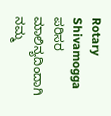Rotary Shivamogga ಪರಿಸರ ಮಾಲಿನ್ಯದಿಂದಾಗಿ ನಮ್ಮ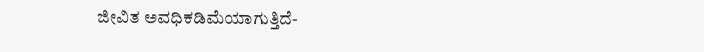ಜೀವಿತ ಅವಧಿಕಡಿಮೆಯಾಗುತ್ತಿದೆ-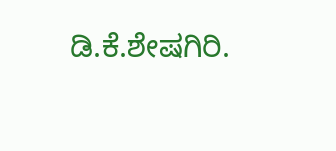ಡಿ.ಕೆ.ಶೇಷಗಿರಿ.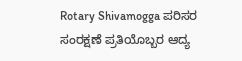Rotary Shivamogga ಪರಿಸರ ಸಂರಕ್ಷಣೆ ಪ್ರತಿಯೊಬ್ಬರ ಆದ್ಯ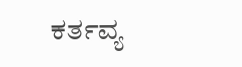ಕರ್ತವ್ಯ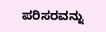ಪರಿಸರವನ್ನು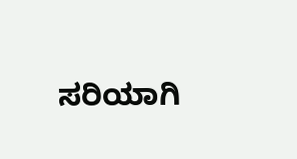ಸರಿಯಾಗಿ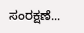ಸಂರಕ್ಷಣೆ...